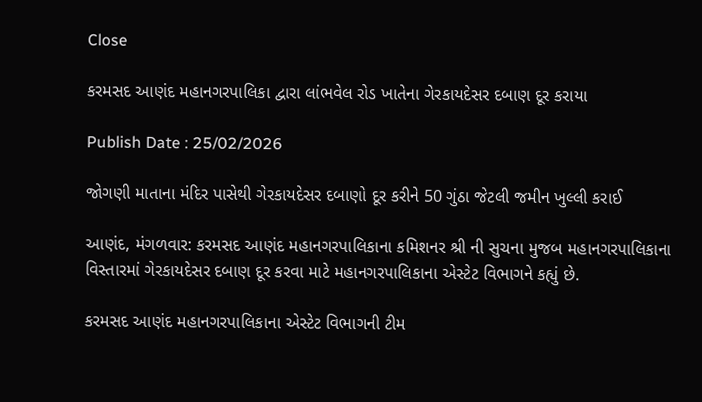Close

કરમસદ આણંદ મહાનગરપાલિકા દ્વારા લાંભવેલ રોડ ખાતેના ગેરકાયદેસર દબાણ દૂર કરાયા

Publish Date : 25/02/2026

જોગણી માતાના મંદિર પાસેથી ગેરકાયદેસર દબાણો દૂર કરીને 50 ગુંઠા જેટલી જમીન ખુલ્લી કરાઈ

આણંદ, મંગળવાર: કરમસદ આણંદ મહાનગરપાલિકાના કમિશનર શ્રી ની સુચના મુજબ મહાનગરપાલિકાના વિસ્તારમાં ગેરકાયદેસર દબાણ દૂર કરવા માટે મહાનગરપાલિકાના એસ્ટેટ વિભાગને કહ્યું છે.

કરમસદ આણંદ મહાનગરપાલિકાના એસ્ટેટ વિભાગની ટીમ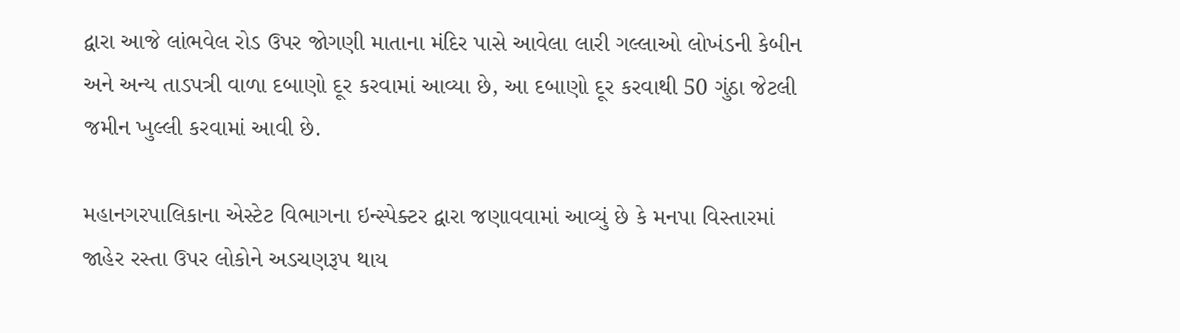દ્વારા આજે લાંભવેલ રોડ ઉપર જોગણી માતાના મંદિર પાસે આવેલા લારી ગલ્લાઓ લોખંડની કેબીન અને અન્ય તાડપત્રી વાળા દબાણો દૂર કરવામાં આવ્યા છે, આ દબાણો દૂર કરવાથી 50 ગુંઠા જેટલી જમીન ખુલ્લી કરવામાં આવી છે.

મહાનગરપાલિકાના એસ્ટેટ વિભાગના ઇન્સ્પેક્ટર દ્વારા જણાવવામાં આવ્યું છે કે મનપા વિસ્તારમાં જાહેર રસ્તા ઉપર લોકોને અડચણરૂપ થાય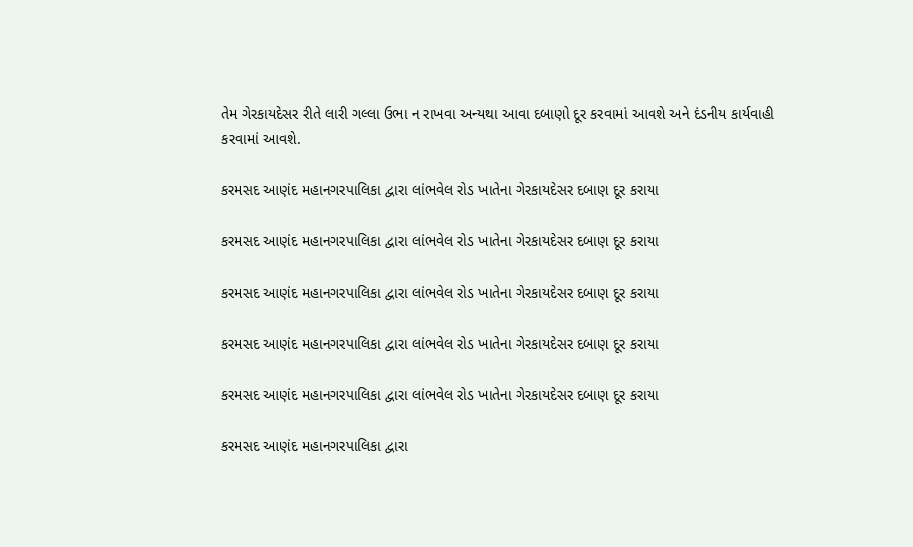તેમ ગેરકાયદેસર રીતે લારી ગલ્લા ઉભા ન રાખવા અન્યથા આવા દબાણો દૂર કરવામાં આવશે અને દંડનીય કાર્યવાહી કરવામાં આવશે.

કરમસદ આણંદ મહાનગરપાલિકા દ્વારા લાંભવેલ રોડ ખાતેના ગેરકાયદેસર દબાણ દૂર કરાયા

કરમસદ આણંદ મહાનગરપાલિકા દ્વારા લાંભવેલ રોડ ખાતેના ગેરકાયદેસર દબાણ દૂર કરાયા

કરમસદ આણંદ મહાનગરપાલિકા દ્વારા લાંભવેલ રોડ ખાતેના ગેરકાયદેસર દબાણ દૂર કરાયા

કરમસદ આણંદ મહાનગરપાલિકા દ્વારા લાંભવેલ રોડ ખાતેના ગેરકાયદેસર દબાણ દૂર કરાયા

કરમસદ આણંદ મહાનગરપાલિકા દ્વારા લાંભવેલ રોડ ખાતેના ગેરકાયદેસર દબાણ દૂર કરાયા

કરમસદ આણંદ મહાનગરપાલિકા દ્વારા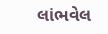લાંભવેલ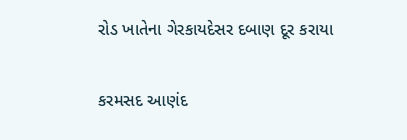રોડ ખાતેના ગેરકાયદેસર દબાણ દૂર કરાયા

કરમસદ આણંદ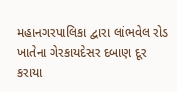મહાનગરપાલિકા દ્વારા લાંભવેલ રોડ ખાતેના ગેરકાયદેસર દબાણ દૂર કરાયા